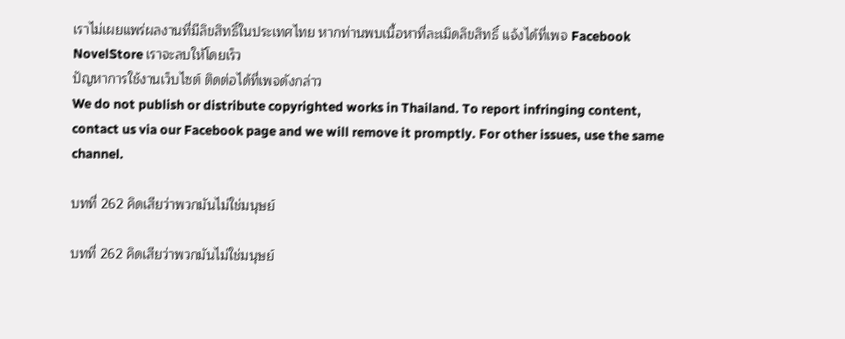เราไม่เผยแพร่ผลงานที่มีลิขสิทธิ์ในประเทศไทย หากท่านพบเนื้อหาที่ละเมิดลิขสิทธิ์ แจ้งได้ที่เพจ Facebook NovelStore เราจะลบให้โดยเร็ว
ปัญหาการใช้งานเว็บไซต์ ติดต่อได้ที่เพจดังกล่าว
We do not publish or distribute copyrighted works in Thailand. To report infringing content, contact us via our Facebook page and we will remove it promptly. For other issues, use the same channel.

บทที่ 262 คิดเสียว่าพวกมันไม่ใช่มนุษย์

บทที่ 262 คิดเสียว่าพวกมันไม่ใช่มนุษย์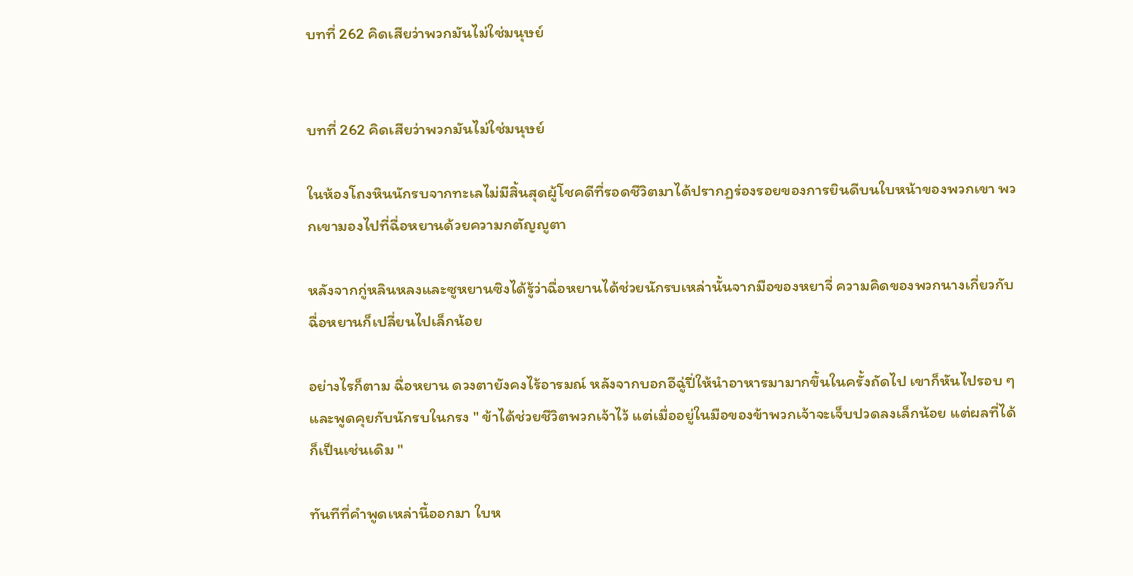บทที่ 262 คิดเสียว่าพวกมันไม่ใช่มนุษย์


บทที่ 262 คิดเสียว่าพวกมันไม่ใช่มนุษย์

ในห้องโถงหินนักรบจากทะเลไม่มีสิ้นสุดผู้โชคดีที่รอดชีวิตมาได้ปรากฏร่องรอยของการยินดีบนใบหน้าของพวกเขา พวกเขามองไปที่ฉื่อหยานด้วยความกตัญญูตา

หลังจากกู่หลินหลงและซูหยานซิงได้รู้ว่าฉื่อหยานได้ช่วยนักรบเหล่านั้นจากมือของหยาจี่ ความคิดของพวกนางเกี่ยวกับฉื่อหยานก็เปลี่ยนไปเล็กน้อย

อย่างไรก็ตาม ฉื่อหยาน ดวงตายังคงไร้อารมณ์ หลังจากบอกอีฉู่ปี่ให้นำอาหารมามากขึ้นในครั้งถัดไป เขาก็หันไปรอบ ๆและพูดคุยกับนักรบในกรง " ข้าได้ช่วยชีวิตพวกเจ้าไว้ แต่เมื่ออยู่ในมือของข้าพวกเจ้าจะเจ็บปวดลงเล็กน้อย แต่ผลที่ได้ก็เป็นเช่นเดิม "

ทันทีที่คำพูดเหล่านี้ออกมา ใบห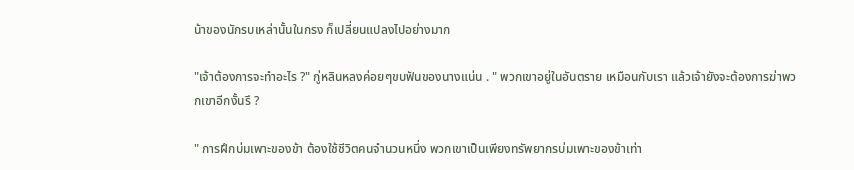น้าของนักรบเหล่านั้นในกรง ก็เปลี่ยนแปลงไปอย่างมาก

"เจ้าต้องการจะทำอะไร ?" กู่หลินหลงค่อยๆขบฟันของนางแน่น . " พวกเขาอยู่ในอันตราย เหมือนกับเรา แล้วเจ้ายังจะต้องการฆ่าพวกเขาอีกงั้นรึ ?

" การฝึกบ่มเพาะของข้า ต้องใช้ชีวิตคนจำนวนหนึ่ง พวกเขาเป็นเพียงทรัพยากรบ่มเพาะของข้าเท่า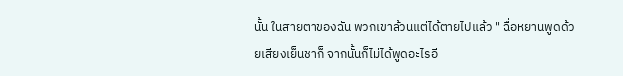นั้น ในสายตาของฉัน พวกเขาล้วนแต่ได้ตายไปแล้ว " ฉื่อหยานพูดด้วยเสียงเย็นชาก็ จากนั้นก็ไม่ได้พูดอะไรอี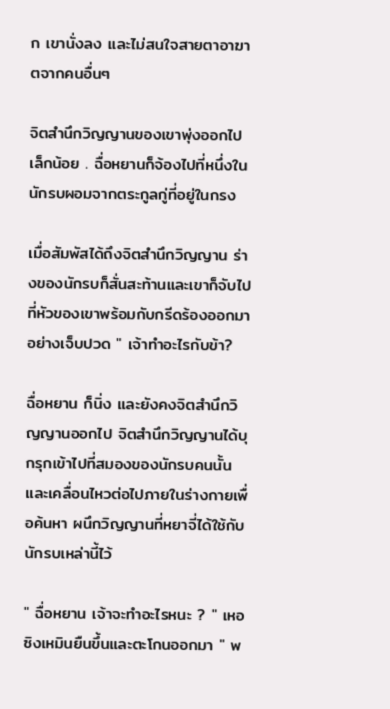ก เขานั่งลง และไม่สนใจสายตาอาฆาตจากคนอื่นๆ

จิตสำนึกวิญญานของเขาพุ่งออกไปเล็กน้อย . ฉื่อหยานก็จ้องไปที่หนึ่งในนักรบผอมจากตระกูลกู่ที่อยู่ในกรง

เมื่อสัมพัสได้ถึงจิตสำนึกวิญญาน ร่างของนักรบก็สั่นสะท้านและเขาก็จับไปที่หัวของเขาพร้อมกับกรีดร้องออกมาอย่างเจ็บปวด " เจ้าทำอะไรกับข้า?

ฉื่อหยาน ก็นิ่ง และยังคงจิตสำนึกวิญญานออกไป จิตสำนึกวิญญานได้บุกรุกเข้าไปที่สมองของนักรบคนนั้นและเคลื่อนไหวต่อไปภายในร่างกายเพื่อค้นหา ผนึกวิญญานที่หยาจี่ได้ใช้กับนักรบเหล่านี้ไว้

" ฉื่อหยาน เจ้าจะทำอะไรหนะ ? " เหอซิงเหมินยืนขึ้นและตะโกนออกมา " พ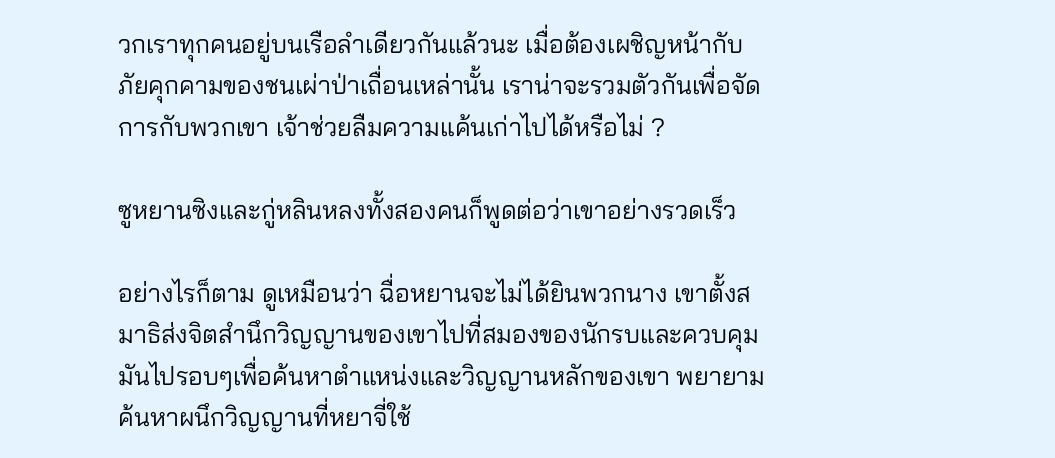วกเราทุกคนอยู่บนเรือลำเดียวกันแล้วนะ เมื่อต้องเผชิญหน้ากับภัยคุกคามของชนเผ่าป่าเถื่อนเหล่านั้น เราน่าจะรวมตัวกันเพื่อจัดการกับพวกเขา เจ้าช่วยลืมความแค้นเก่าไปได้หรือไม่ ?

ซูหยานซิงและกู่หลินหลงทั้งสองคนก็พูดต่อว่าเขาอย่างรวดเร็ว

อย่างไรก็ตาม ดูเหมือนว่า ฉื่อหยานจะไม่ได้ยินพวกนาง เขาตั้งสมาธิส่งจิตสำนึกวิญญานของเขาไปที่สมองของนักรบและควบคุมมันไปรอบๆเพื่อค้นหาตำแหน่งและวิญญานหลักของเขา พยายามค้นหาผนึกวิญญานที่หยาจี่ใช้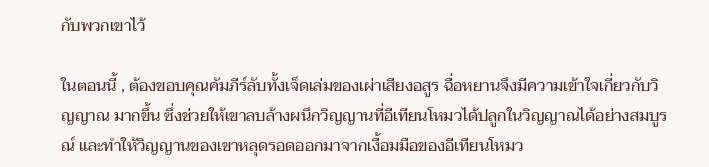กับพวกเขาไว้

ในตอนนี้ , ต้องขอบคุณคัมภีร์ลับทั้งเจ็ดเล่มของเผ่าเสียงอสูร ฉื่อหยานจึงมีความเข้าใจเกี่ยวกับวิญญาณ มากขึ้น ซึ่งช่วยให้เขาลบล้างผนึกวิญญานที่อีเทียนโหมวได้ปลูกในวิญญาณได้อย่างสมบูรณ์ และทำให้วิญญานของเขาหลุดรอดออกมาจากเงื้อมมือของอีเทียนโหมว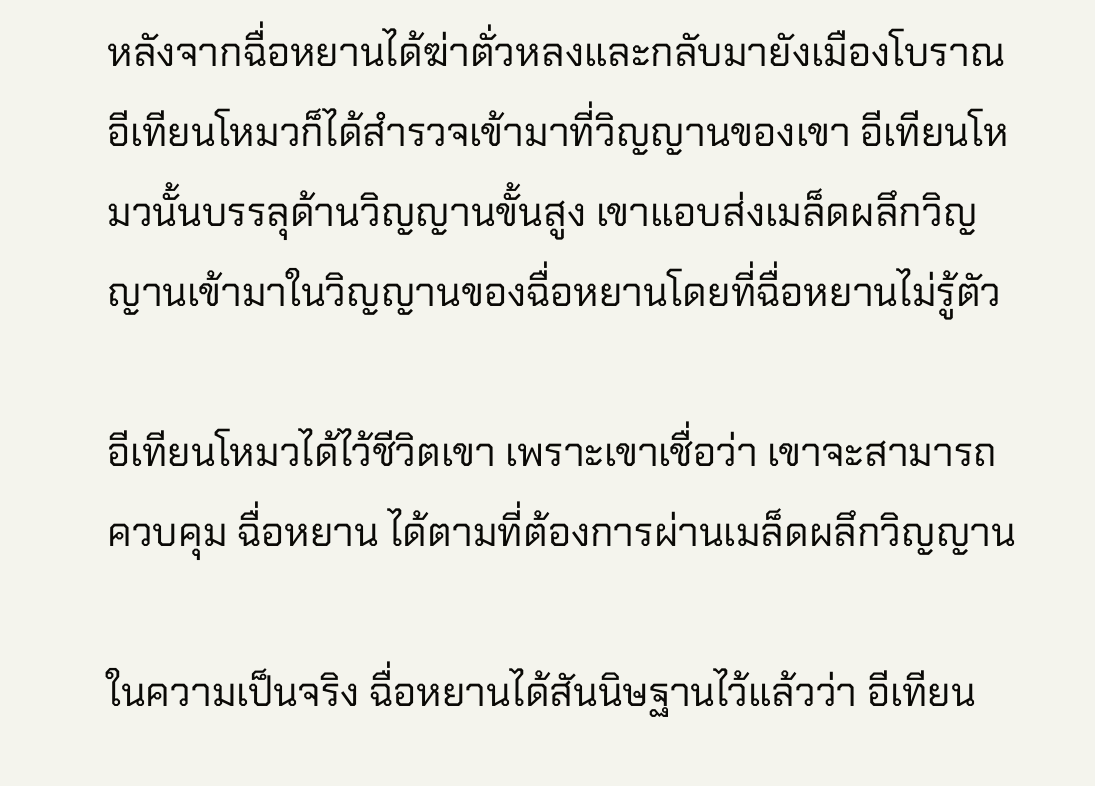หลังจากฉื่อหยานได้ฆ่าตั่วหลงและกลับมายังเมืองโบราณ อีเทียนโหมวก็ได้สำรวจเข้ามาที่วิญญานของเขา อีเทียนโหมวนั้นบรรลุด้านวิญญานขั้นสูง เขาแอบส่งเมล็ดผลึกวิญญานเข้ามาในวิญญานของฉื่อหยานโดยที่ฉื่อหยานไม่รู้ตัว

อีเทียนโหมวได้ไว้ชีวิตเขา เพราะเขาเชื่อว่า เขาจะสามารถควบคุม ฉื่อหยาน ได้ตามที่ต้องการผ่านเมล็ดผลึกวิญญาน

ในความเป็นจริง ฉื่อหยานได้สันนิษฐานไว้แล้วว่า อีเทียน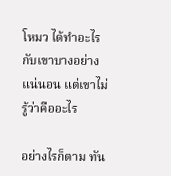โหมว ได้ทำอะไรกับเขาบางอย่างแน่นอน แต่เขาไม่รู้ว่าคืออะไร

อย่างไรก็ตาม ทัน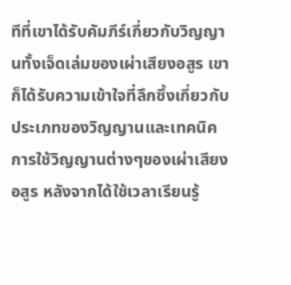ทีที่เขาได้รับคัมภีร์เกี่ยวกับวิญญานทั้งเจ็ดเล่มของเผ่าเสียงอสูร เขาก็ได้รับความเข้าใจที่ลึกซึ้งเกี่ยวกับประเภทของวิญญานและเทคนิคการใช้วิญญานต่างๆของเผ่าเสียงอสูร หลังจากได้ใช้เวลาเรียนรู้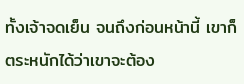ทั้งเจ้าจดเย็น จนถึงก่อนหน้านี้ เขาก็ตระหนักได้ว่าเขาจะต้อง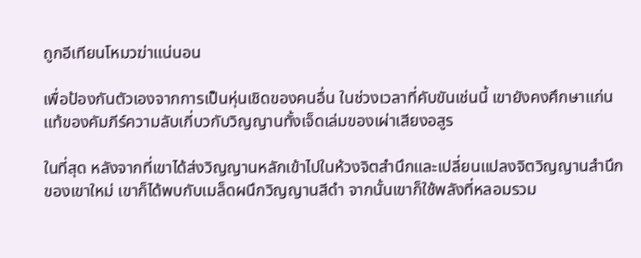ถูกอีเทียนโหมวฆ่าแน่นอน

เพื่อป้องกันตัวเองจากการเป็นหุ่นเชิดของคนอื่น ในช่วงเวลาที่คับขันเช่นนี้ เขายังคงศึกษาแก่นแท้ของคัมภีร์ความลับเกี่บวกับวิญญานทั้งเจ็ดเล่มของเผ่าเสียงอสูร

ในที่สุด หลังจากที่เขาได้ส่งวิญญานหลักเข้าไปในห้วงจิตสำนึกและเปลี่ยนแปลงจิตวิญญานสำนึกของเขาใหม่ เขาก็ได้พบกับเมล็ดผนึกวิญญานสีดำ จากนั้นเขาก็ใช้พลังที่หลอมรวม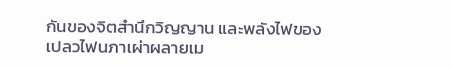กันของจิตสำนึกวิญญาน และพลังไฟของเปลวไฟนภาเผ่าผลายเม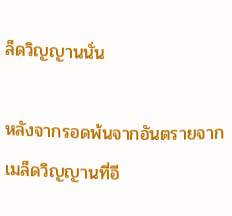ล็ดวิญญานนั่น

หลังจากรอดพ้นจากอันตรายจากเมล็ดวิญญานที่อี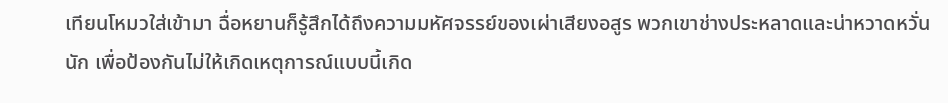เทียนโหมวใส่เข้ามา ฉื่อหยานก็รู้สึกได้ถึงความมหัศจรรย์ของเผ่าเสียงอสูร พวกเขาช่างประหลาดและน่าหวาดหวั่นนัก เพื่อป้องกันไม่ให้เกิดเหตุการณ์แบบนี้เกิด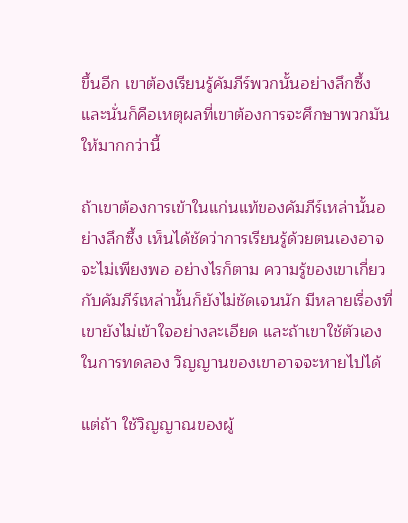ขึ้นอีก เขาต้องเรียนรู้คัมภีร์พวกนั้นอย่างลึกซึ้ง และนั่นก็คือเหตุผลที่เขาต้องการจะศึกษาพวกมันให้มากกว่านี้

ถ้าเขาต้องการเข้าในแก่นแท้ของคัมภีร์เหล่านั้นอย่างลึกซึ้ง เห็นได้ชัดว่าการเรียนรู้ด้วยตนเองอาจจะไม่เพียงพอ อย่างไรก็ตาม ความรู้ของเขาเกี่ยวกับคัมภีร์เหล่านั้นก็ยังไม่ชัดเจนนัก มีหลายเรื่องที่เขายังไม่เข้าใจอย่างละเอียด และถ้าเขาใช้ตัวเองในการทดลอง วิญญานของเขาอาจจะหายไปได้

แต่ถ้า ใช้วิญญาณของผู้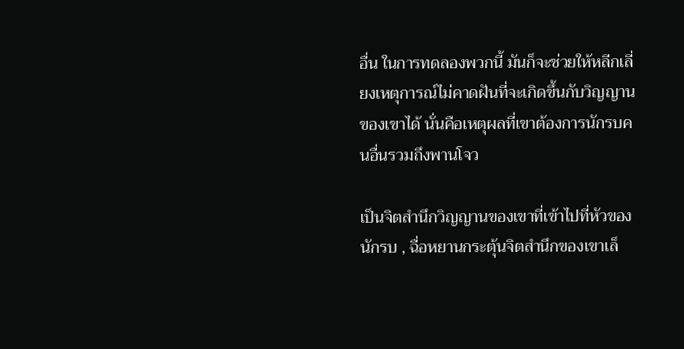อื่น ในการทดลองพวกนี้ มันก็จะช่วยให้หลีกเลี่ยงเหตุการณ์ไม่คาดฝันที่จะเกิดขึ้นกับวิญญานของเขาได้ นั่นคือเหตุผลที่เขาต้องการนักรบคนอื่นรวมถึงพานโจว

เป็นจิตสำนึกวิญญานของเขาที่เข้าไปที่หัวของนักรบ , ฉื่อหยานกระตุ้นจิตสำนึกของเขาเล็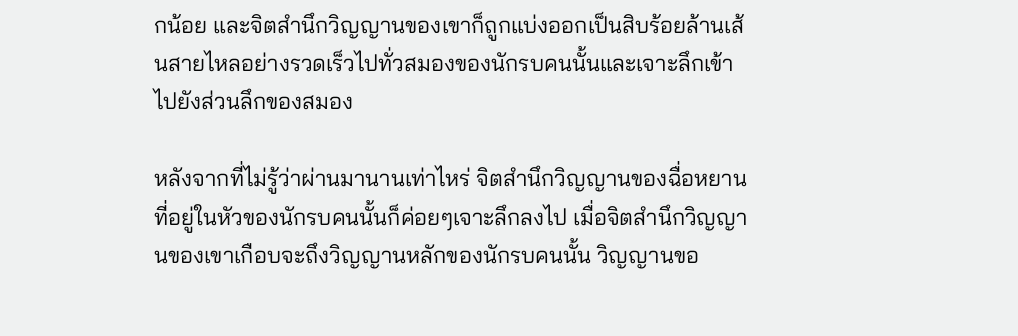กน้อย และจิตสำนึกวิญญานของเขาก็ถูกแบ่งออกเป็นสิบร้อยล้านเส้นสายไหลอย่างรวดเร็วไปทั่วสมองของนักรบคนนั้นและเจาะลึกเข้าไปยังส่วนลึกของสมอง

หลังจากที่ไม่รู้ว่าผ่านมานานเท่าไหร่ จิตสำนึกวิญญานของฉื่อหยานที่อยู่ในหัวของนักรบคนนั้นก็ค่อยๆเจาะลึกลงไป เมื่อจิตสำนึกวิญญานของเขาเกือบจะถึงวิญญานหลักของนักรบคนนั้น วิญญานขอ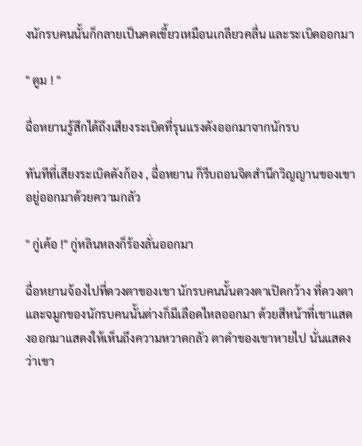งนักรบคนนั้นก็กลายเป็นคดเขี้ยวเหมือนเกลียวคลื่น และระเบิดออกมา

" ตูม ! "

ฉื่อหยานรู้สึกได้ถึงเสียงระเบิดที่รุนแรงดังออกมาจากนักรบ

ทันทีที่เสียงระเบิดดังก้อง , ฉื่อหยาน ก็รีบถอนจิตสำนึกวิญญานของเขาอยู่ออกมาด้วยความกลัว

" กู่เค้อ !" กู่หลินหลงก็ร้องลั่นออกมา

ฉื่อหยานจ้องไปที่ดวงตาของเขา นักรบคนนั้นดวงตาเปิดกว้าง ที่ดวงตาและจมูกของนักรบคนนั้นต่างก็มีเลือดไหลออกมา ด้วยสีหน้าที่เขาแสดงออกมาแสดงให้เห็นถึงความหวาดกลัว ตาดำของเขาหายไป นั่นแสดงว่าเขา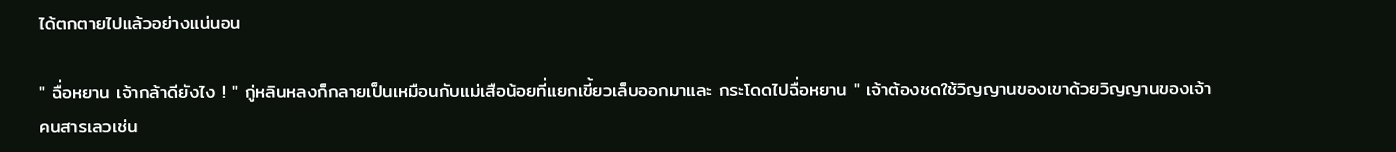ได้ตกตายไปแล้วอย่างแน่นอน

" ฉื่อหยาน เจ้ากล้าดียังไง ! " กู่หลินหลงก็กลายเป็นเหมือนกับแม่เสือน้อยที่แยกเขี้ยวเล็บออกมาและ กระโดดไปฉื่อหยาน " เจ้าต้องชดใช้วิญญานของเขาด้วยวิญญานของเจ้า คนสารเลวเช่น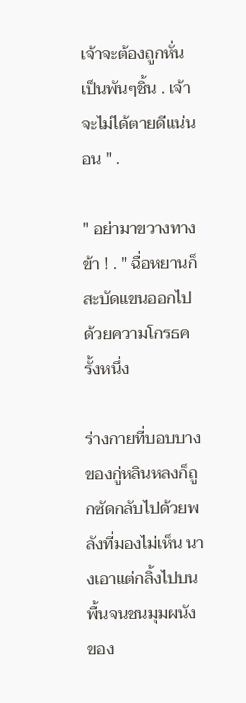เจ้าจะต้องถูกหั่นเป็นพันๆชิ้น . เจ้าจะไม่ได้ตายดีแน่นอน " .

" อย่ามาขวางทางข้า ! . " ฉื่อหยานก็สะบัดแขนออกไปด้วยความโกรธครั้งหนึ่ง

ร่างกายที่บอบบางของกู่หลินหลงก็ถูกซัดกลับไปด้วยพลังที่มองไม่เห็น นางเอาแต่กลิ้งไปบนพื้นจนชนมุมผนังของ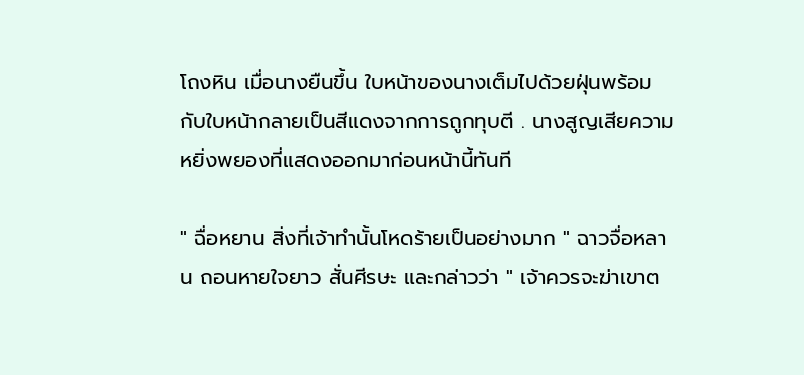โถงหิน เมื่อนางยืนขึ้น ใบหน้าของนางเต็มไปด้วยฝุ่นพร้อมกับใบหน้ากลายเป็นสีแดงจากการถูกทุบตี . นางสูญเสียความหยิ่งพยองที่แสดงออกมาก่อนหน้านี้ทันที

" ฉื่อหยาน สิ่งที่เจ้าทำนั้นโหดร้ายเป็นอย่างมาก " ฉาวจื่อหลาน ถอนหายใจยาว สั่นศีรษะ และกล่าวว่า " เจ้าควรจะฆ่าเขาต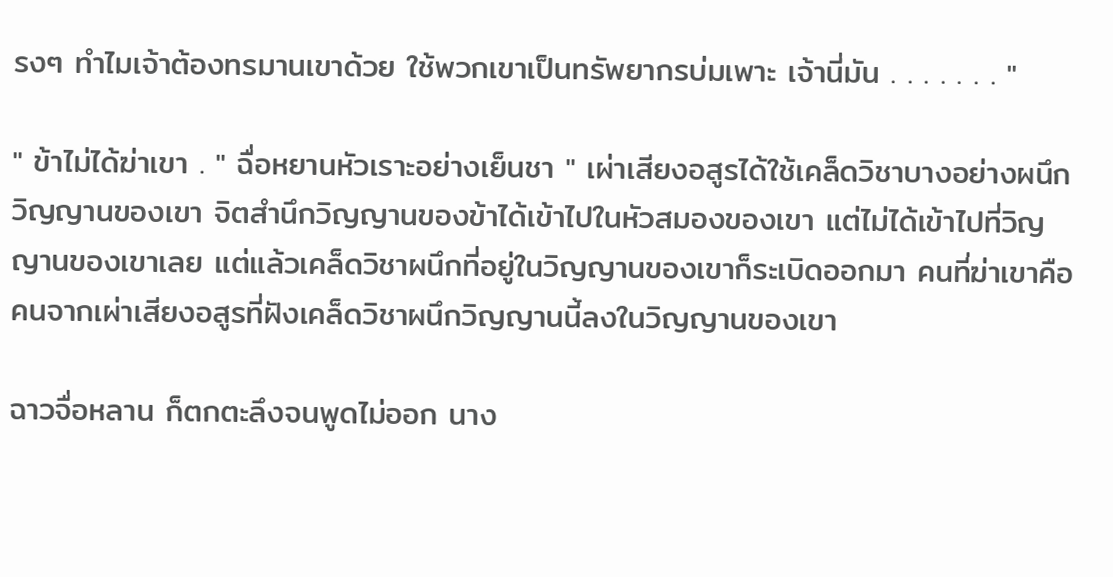รงๆ ทำไมเจ้าต้องทรมานเขาด้วย ใช้พวกเขาเป็นทรัพยากรบ่มเพาะ เจ้านี่มัน . . . . . . . "

" ข้าไม่ได้ฆ่าเขา . " ฉื่อหยานหัวเราะอย่างเย็นชา " เผ่าเสียงอสูรได้ใช้เคล็ดวิชาบางอย่างผนึกวิญญานของเขา จิตสำนึกวิญญานของข้าได้เข้าไปในหัวสมองของเขา แต่ไม่ได้เข้าไปที่วิญญานของเขาเลย แต่แล้วเคล็ดวิชาผนึกที่อยู่ในวิญญานของเขาก็ระเบิดออกมา คนที่ฆ่าเขาคือคนจากเผ่าเสียงอสูรที่ฝังเคล็ดวิชาผนึกวิญญานนี้ลงในวิญญานของเขา

ฉาวจื่อหลาน ก็ตกตะลึงจนพูดไม่ออก นาง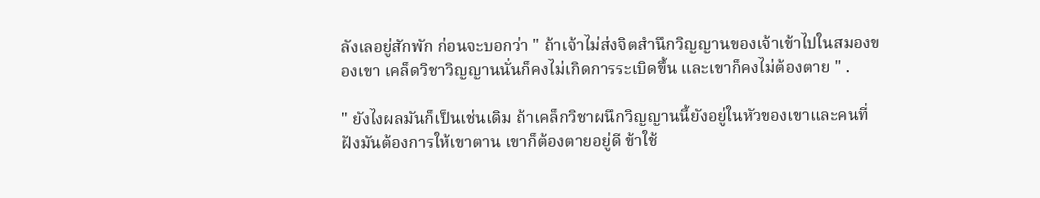ลังเลอยู่สักพัก ก่อนจะบอกว่า " ถ้าเจ้าไม่ส่งจิตสำนึกวิญญานของเจ้าเข้าไปในสมองของเขา เคล็ดวิชาวิญญานนั่นก็คงไม่เกิดการระเบิดขึ้น และเขาก็คงไม่ต้องตาย " .

" ยังไงผลมันก็เป็นเช่นเดิม ถ้าเคล็กวิชาผนึกวิญญานนี้ยังอยู่ในหัวของเขาและคนที่ฝังมันต้องการให้เขาตาน เขาก็ต้องตายอยู่ดี ข้าใช้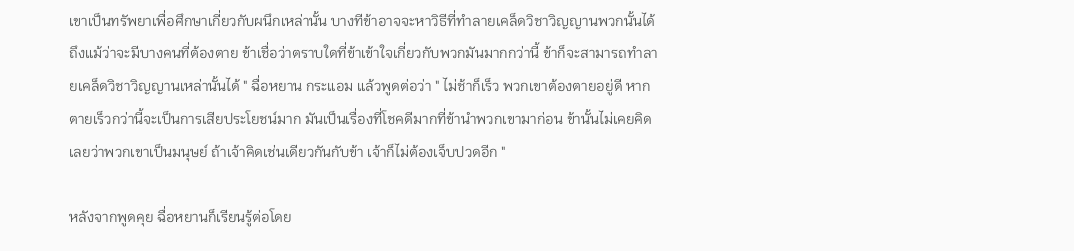เขาเป็นทรัพยาเพื่อศึกษาเกี่ยวกับผนึกเหล่านั้น บางทีข้าอาจจะหาวิธีที่ทำลายเคล็ดวิชาวิญญานพวกนั้นได้ ถึงแม้ว่าจะมีบางคนที่ต้องตาย ข้าเชื่อว่าตราบใดที่ข้าเข้าใจเกี่ยวกับพวกมันมากกว่านี้ ข้าก็จะสามารถทำลายเคล็ดวิชาวิญญานเหล่านั้นได้ " ฉื่อหยาน กระแอม แล้วพูดต่อว่า " ไม่ช้าก็เร็ว พวกเขาต้องตายอยู่ดี หากตายเร็วกว่านี้จะเป็นการเสียประโยชน์มาก มันเป็นเรื่องที่โชคดีมากที่ข้านำพวกเขามาก่อน ข้านั้นไม่เคยคิดเลยว่าพวกเขาเป็นมนุษย์ ถ้าเจ้าคิดเช่นเดียวกันกับข้า เจ้าก็ไม่ต้องเจ็บปวดอีก "

หลังจากพูดคุย ฉื่อหยานก็เรียนรู้ต่อโดย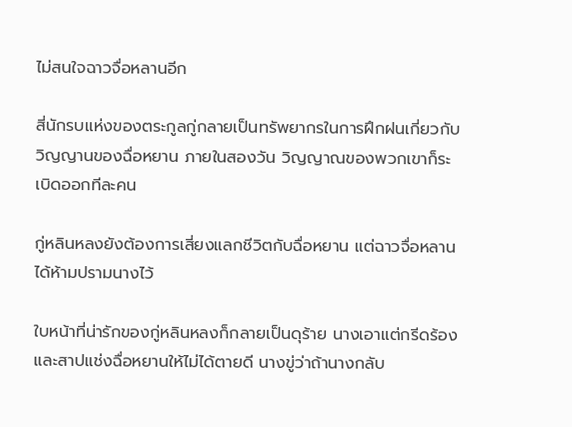ไม่สนใจฉาวจื่อหลานอีก

สี่นักรบแห่งของตระกูลกู่กลายเป็นทรัพยากรในการฝึกฝนเกี่ยวกับวิญญานของฉื่อหยาน ภายในสองวัน วิญญาณของพวกเขาก็ระเบิดออกทีละคน

กู่หลินหลงยังต้องการเสี่ยงแลกชีวิตกับฉื่อหยาน แต่ฉาวจื่อหลาน ได้ห้ามปรามนางไว้

ใบหน้าที่น่ารักของกู่หลินหลงก็กลายเป็นดุร้าย นางเอาแต่กรีดร้องและสาปแช่งฉื่อหยานให้ไม่ได้ตายดี นางขู่ว่าถ้านางกลับ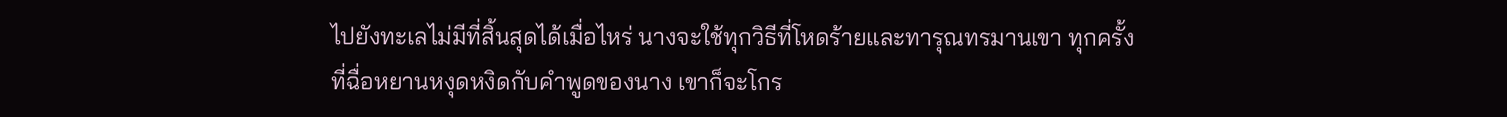ไปยังทะเลไม่มีที่สิ้นสุดได้เมื่อไหร่ นางจะใช้ทุกวิธีที่โหดร้ายและทารุณทรมานเขา ทุกครั้งที่ฉื่อหยานหงุดหงิดกับคำพูดของนาง เขาก็จะโกร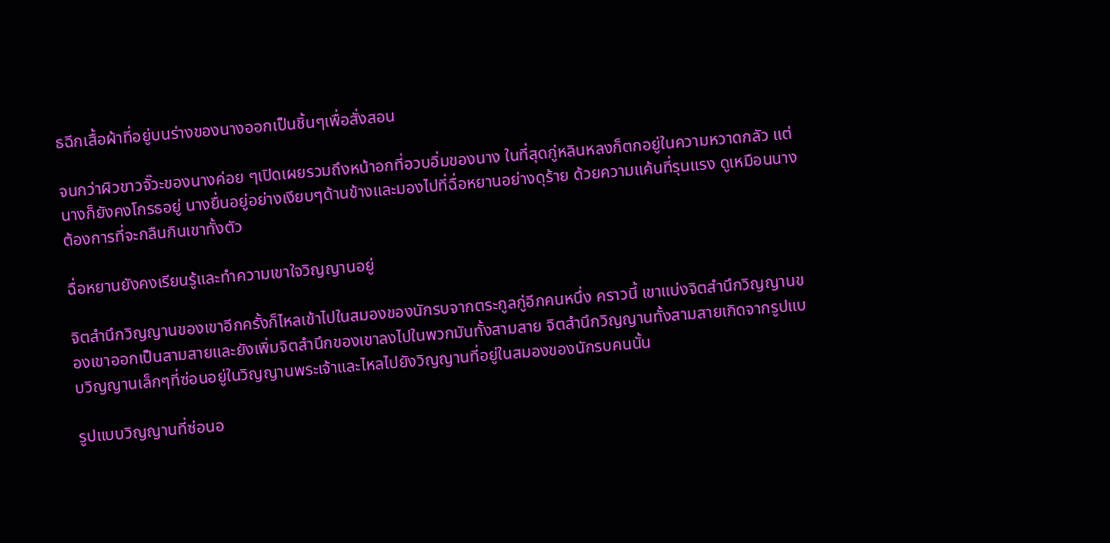ธฉีกเสื้อผ้าที่อยู่บนร่างของนางออกเป็นชิ้นๆเพื่อสั่งสอน

จนกว่าผิวขาวจั๊วะของนางค่อย ๆเปิดเผยรวมถึงหน้าอกที่อวบอิ่มของนาง ในที่สุดกู่หลินหลงก็ตกอยู่ในความหวาดกลัว แต่นางก็ยังคงโกรธอยู่ นางยื่นอยู่อย่างเงียบๆด้านข้างและมองไปที่ฉื่อหยานอย่างดุร้าย ด้วยความแค้นที่รุนแรง ดูเหมือนนางต้องการที่จะกลืนกินเขาทั้งตัว

ฉื่อหยานยังคงเรียนรู้และทำความเขาใจวิญญานอยู่

จิตสำนึกวิญญานของเขาอีกครั้งก็ไหลเข้าไปในสมองของนักรบจากตระกูลกู่อีกคนหนึ่ง คราวนี้ เขาแบ่งจิตสำนึกวิญญานของเขาออกเป็นสามสายและยังเพิ่มจิตสำนึกของเขาลงไปในพวกมันทั้งสามสาย จิตสำนึกวิญญานทั้งสามสายเกิดจากรูปแบบวิญญานเล็กๆที่ซ่อนอยู่ในวิญญานพระเจ้าและไหลไปยังวิญญานที่อยู่ในสมองของนักรบคนนั้น

รูปแบบวิญญานที่ซ่อนอ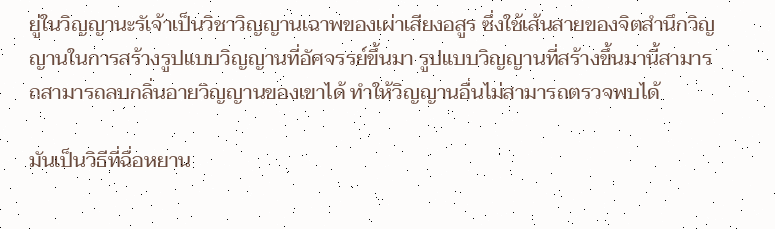ยู่ในวิญญานะรัเจ้าเป็นวิชาวิญญานเฉาพของเผ่าเสียงอสูร ซึ่งใช้เส้นสายของจิตสำนึกวิญญานในการสร้างรูปแบบวิญญานที่อัศจรรย์ขึ้นมา รูปแบบวิญญานที่สร้างขึ้นมานี้สามารถสามารถลบกลิ่นอายวิญญานของเขาได้ ทำให้วิญญานอื่นไม่สามารถตรวจพบได้

มันเป็นวิธีที่ฉื่อหยาน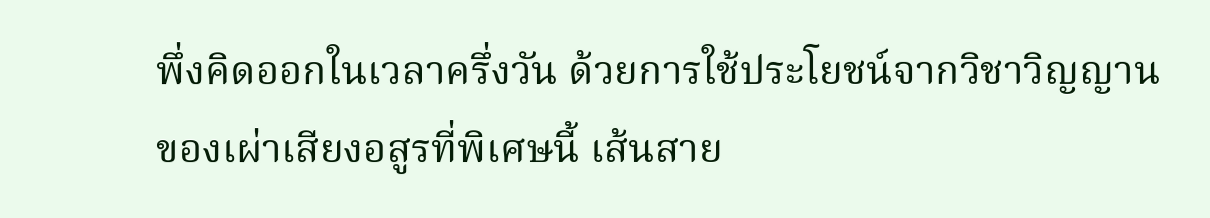พึ่งคิดออกในเวลาครึ่งวัน ด้วยการใช้ประโยชน์จากวิชาวิญญานของเผ่าเสียงอสูรที่พิเศษนี้ เส้นสาย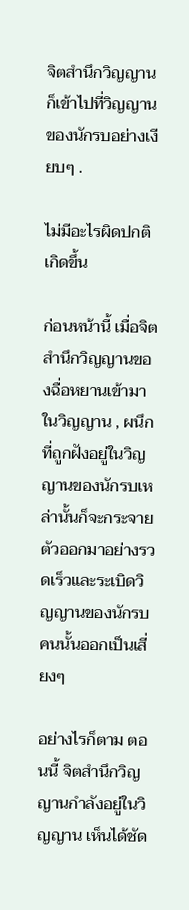จิตสำนึกวิญญานก็เข้าไปที่วิญญานของนักรบอย่างเงียบๆ .

ไม่มีอะไรผิดปกติเกิดขึ้น

ก่อนหน้านี้ เมื่อจิตสำนึกวิญญานของฉื่อหยานเข้ามาในวิญญาน , ผนึกที่ถูกฝังอยู่ในวิญญานของนักรบเหล่านั้นก็จะกระจายตัวออกมาอย่างรวดเร็วและระเบิดวิญญานของนักรบคนนั้นออกเป็นเสี่ยงๆ

อย่างไรก็ตาม ตอนนี้ จิตสำนึกวิญญานกำลังอยู่ในวิญญาน เห็นได้ชัด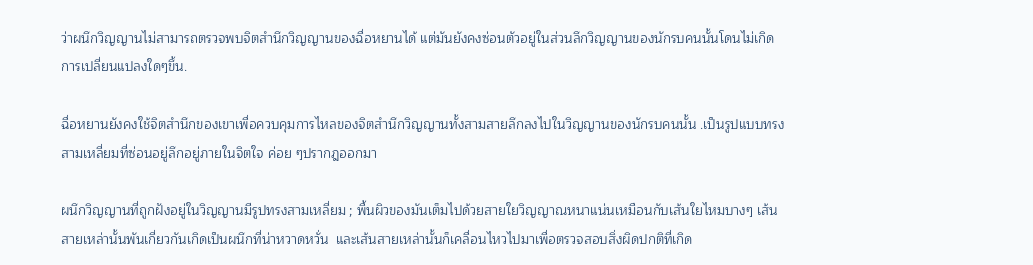ว่าผนึกวิญญานไม่สามารถตรวจพบจิตสำนึกวิญญานของฉื่อหยานได้ แต่มันยังคงซ่อนตัวอยู่ในส่วนลึกวิญญานของนักรบคนนั้นโดนไม่เกิดการเปลี่ยนแปลงใดๆขึ้น.

ฉื่อหยานยังคงใช้จิตสำนึกของเขาเพื่อควบคุมการไหลของจิตสำนึกวิญญานทั้งสามสายลึกลงไปในวิญญานของนักรบคนนั้น .เป็นรูปแบบทรงสามเหลี่ยมที่ซ่อนอยู่ลึกอยู่ภายในจิตใจ ค่อย ๆปรากฎออกมา

ผนึกวิญญานที่ถูกฝังอยู่ในวิญญานมีรูปทรงสามเหลี่ยม ; พื้นผิวของมันเต็มไปด้วยสายใยวิญญาณหนาแน่นเหมือนกับเส้นใยไหมบางๆ เส้นสายเหล่านั้นพันเกี่ยวกันเกิดเป็นผนึกที่น่าหวาดหวั่น  และเส้นสายเหล่านั้นก็เคลื่อนไหวไปมาเพื่อตรวจสอบสิ่งผิดปกติที่เกิด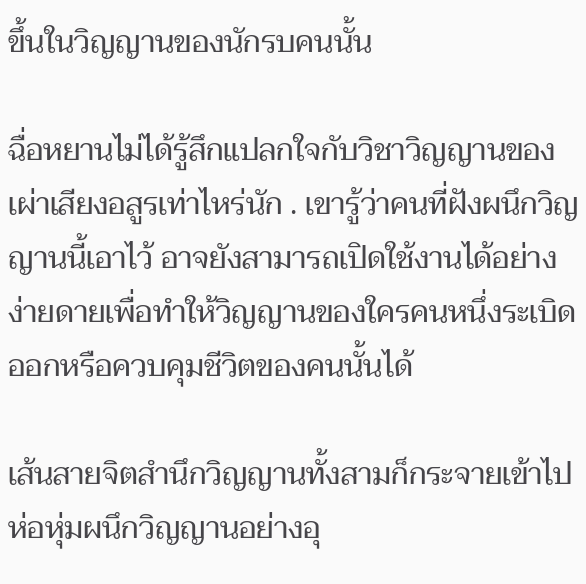ขึ้นในวิญญานของนักรบคนนั้น

ฉื่อหยานไม่ได้รู้สึกแปลกใจกับวิชาวิญญานของเผ่าเสียงอสูรเท่าไหร่นัก . เขารู้ว่าคนที่ฝังผนึกวิญญานนี้เอาไว้ อาจยังสามารถเปิดใช้งานได้อย่างง่ายดายเพื่อทำให้วิญญานของใครคนหนึ่งระเบิดออกหรือควบคุมชีวิตของคนนั้นได้

เส้นสายจิตสำนึกวิญญานทั้งสามก็กระจายเข้าไปห่อหุ่มผนึกวิญญานอย่างอุ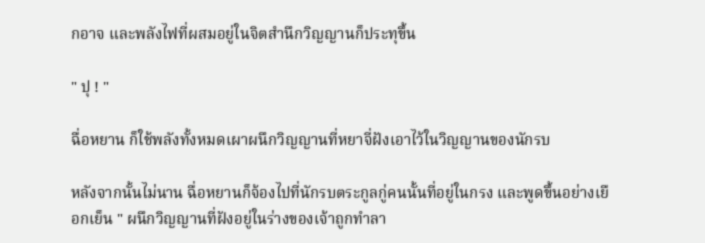กอาจ และพลังไฟที่ผสมอยู่ในจิตสำนึกวิญญานก็ประทุขึ้น

" ปุ ! "

ฉื่อหยาน ก็ใช้พลังทั้งหมดเผาผนึกวิญญานที่หยาจี่ฝังเอาไว้ในวิญญานของนักรบ

หลังจากนั้นไม่นาน ฉื่อหยานก็จ้องไปที่นักรบตระกูลกู่คนนั้นที่อยู่ในกรง และพูดขึ้นอย่างเยือกเย็น " ผนึกวิญญานที่ฝังอยู่ในร่างของเจ้าถูกทำลา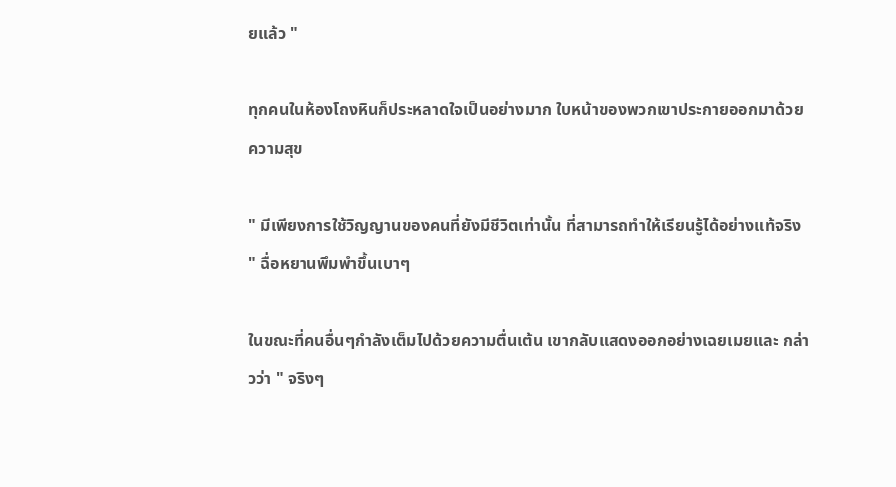ยแล้ว "

ทุกคนในห้องโถงหินก็ประหลาดใจเป็นอย่างมาก ใบหน้าของพวกเขาประกายออกมาด้วยความสุข

" มีเพียงการใช้วิญญานของคนที่ยังมีชีวิตเท่านั้น ที่สามารถทำให้เรียนรู้ได้อย่างแท้จริง " ฉื่อหยานพึมพำขึ้นเบาๆ

ในขณะที่คนอื่นๆกำลังเต็มไปด้วยความตื่นเต้น เขากลับแสดงออกอย่างเฉยเมยและ กล่าวว่า " จริงๆ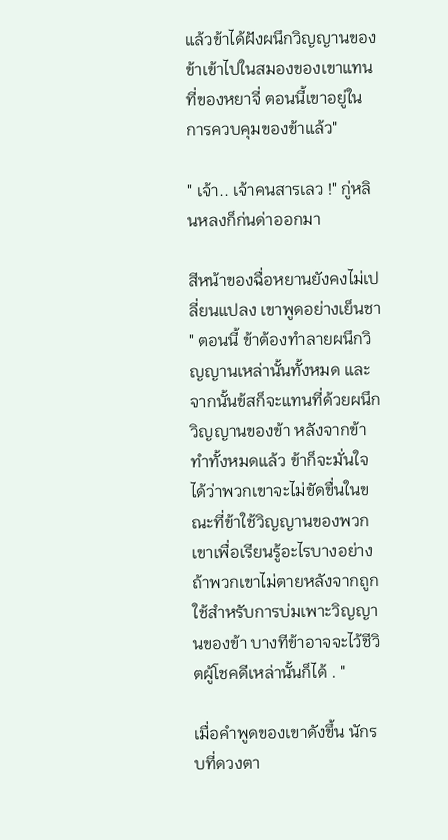แล้วข้าได้ฝังผนึกวิญญานของข้าเข้าไปในสมองของเขาแทนที่ของหยาจี่ ตอนนี้เขาอยู่ในการควบคุมของข้าแล้ว"

" เจ้า.. เจ้าคนสารเลว !" กู่หลินหลงก็ก่นด่าออกมา

สีหน้าของฉื่อหยานยังคงไม่เปลี่ยนแปลง เขาพูดอย่างเย็นชา " ตอนนี้ ข้าต้องทำลายผนึกวิญญานเหล่านั้นทั้งหมด และจากนั้นข้สก็จะแทนที่ด้วยผนึกวิญญานของข้า หลังจากข้าทำทั้งหมดแล้ว ข้าก็จะมั่นใจได้ว่าพวกเขาจะไม่ขัดขื่นในขณะที่ข้าใช้วิญญานของพวกเขาเพื่อเรียนรู้อะไรบางอย่าง ถ้าพวกเขาไม่ตายหลังจากถูกใช้สำหรับการบ่มเพาะวิญญานของข้า บางทีข้าอาจจะไว้ชีวิตผู้โชคดีเหล่านั้นก็ได้ . "

เมื่อคำพูดของเขาดังขึ้น นักรบที่ดวงตา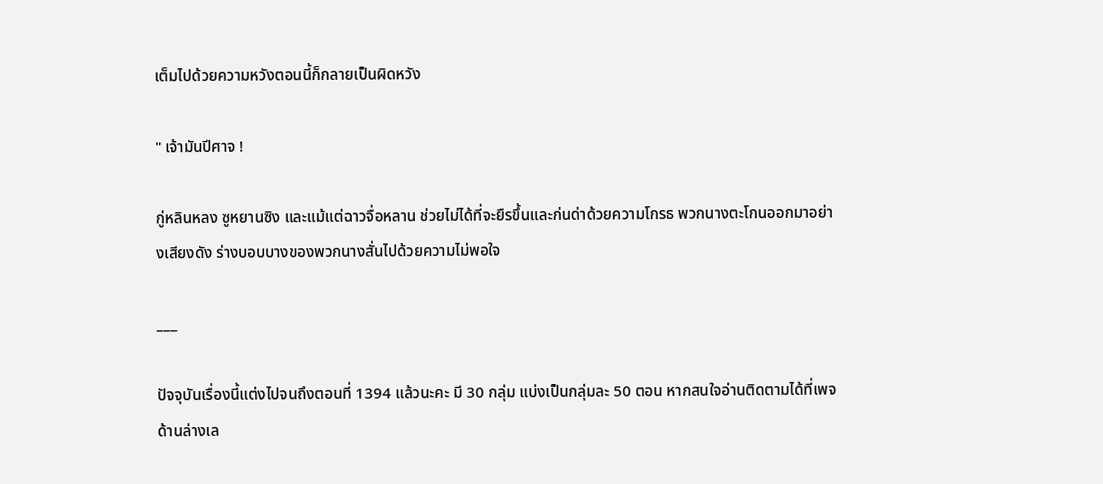เต็มไปด้วยความหวังตอนนี้ก็กลายเป็นผิดหวัง

" เจ้ามันปีศาจ !

กู่หลินหลง ซูหยานซิง และแม้แต่ฉาวจื่อหลาน ช่วยไม่ได้ที่จะยืรขึ้นและก่นด่าด้วยความโกรธ พวกนางตะโกนออกมาอย่างเสียงดัง ร่างบอบบางของพวกนางสั่นไปด้วยความไม่พอใจ

___

ปัจจุบันเรื่องนี้แต่งไปจนถึงตอนที่ 1394 แล้วนะคะ มี 30 กลุ่ม แบ่งเป็นกลุ่มละ 50 ตอน หากสนใจอ่านติดตามได้ที่เพจด้านล่างเล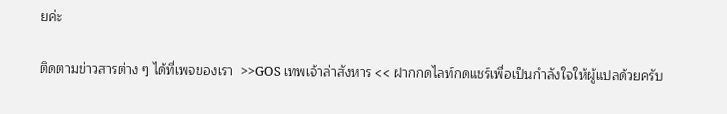ยค่ะ

ติดตามข่าวสารต่าง ๆ ได้ที่เพจของเรา  >>GOS เทพเจ้าล่าสังหาร << ฝากกดไลท์กดแชร์เพื่อเป็นกำลังใจให้ผู้แปลด้วยครับ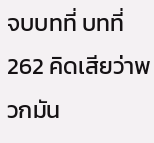จบบทที่ บทที่ 262 คิดเสียว่าพวกมัน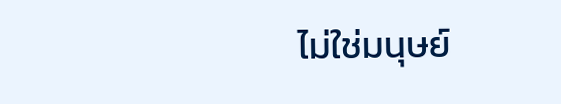ไม่ใช่มนุษย์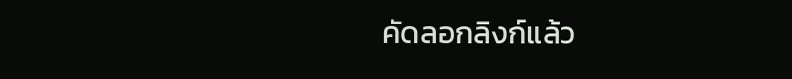คัดลอกลิงก์แล้ว